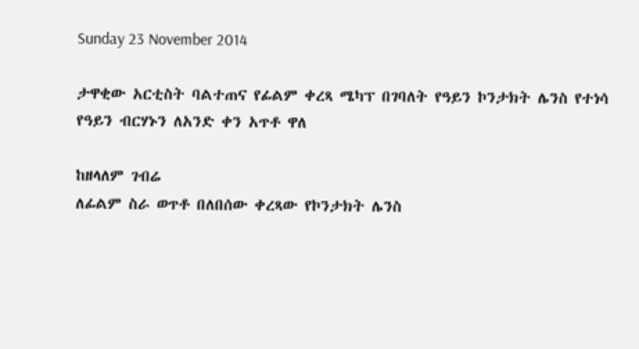Sunday 23 November 2014

ታዋቂው አርቲስት ባልተጠና የፊልም ቀረጻ ሜካፕ በገባለት የዓይን ኮንታክት ሌንስ የተነሳ የዓይን ብርሃኑን ለአንድ ቀን አጥቶ ዋለ

ከዘላለም ገብሬ
ለፊልም ስራ ወጥቶ በለበሰው ቀረጻው የኮንታክት ሌንስ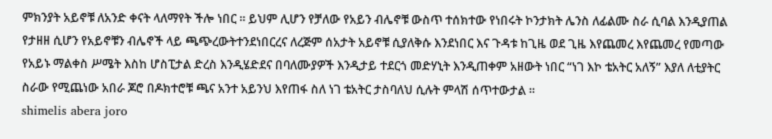ምክንያት አይኖቹ ለአንድ ቀናት ላለማየት ችሎ ነበር ። ይህም ሊሆን የቻለው የአይን ብሌኖቹ ውስጥ ተሰክተው የነበሩት ኮንታክት ሌንስ ለፊልሙ ስራ ሲባል እንዲያጠል የታዘዘ ሲሆን የአይኖቹን ብሌኖች ላይ ጫጭረውትተንደነበርረና ለረጅም ሰአታት አይኖቹ ሲያለቅሱ እንደነበር እና ጉዳቱ ከጊዜ ወደ ጊዜ እየጨመረ እየጨመረ የመጣው የአይኑ ማልቀስ ሥሜት እስከ ሆስፒታል ድረስ እንዲሄድደና በባለሙያዎች እንዲታይ ተደርጎ መድሃኒት እንዲጠቀም አዘውት ነበር “ነገ እኮ ቴአትር አለኝ” እያለ ለቲያትር ስራው የሚጨነው አበራ ጆሮ በዶክተሮቹ ጫና አንተ አይንህ እየጠፋ ስለ ነገ ቴአትር ታስባለህ ሲሉት ምላሽ ሰጥተውታል ።
shimelis abera joro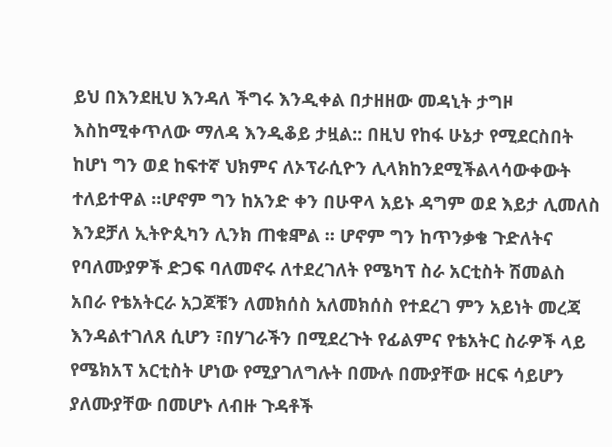ይህ በእንደዚህ እንዳለ ችግሩ እንዲቀል በታዘዘው መዳኒት ታግዞ እስከሚቀጥለው ማለዳ እንዲቆይ ታዟል:: በዚህ የከፋ ሁኔታ የሚደርስበት ከሆነ ግን ወደ ከፍተኛ ህክምና ለኦፕራሲዮን ሊላክከንደሚችልላሳውቀውት ተለይተዋል ።ሆኖም ግን ከአንድ ቀን በሁዋላ አይኑ ዳግም ወደ እይታ ሊመለስ እንደቻለ ኢትዮጲካን ሊንክ ጠቁⶁል ። ሆኖም ግን ከጥንቃቄ ጉድለትና የባለሙያዎች ድጋፍ ባለመኖሩ ለተደረገለት የሜካፕ ስራ አርቲስት ሽመልስ አበራ የቴአትርራ አጋጆቹን ለመክሰስ አለመክሰስ የተደረገ ምን አይነት መረጃ እንዳልተገለጸ ሲሆን ፣በሃገራችን በሚደረጉት የፊልምና የቴአትር ስራዎች ላይ የሜክአፕ አርቲስት ሆነው የሚያገለግሉት በሙሉ በሙያቸው ዘርፍ ሳይሆን ያለሙያቸው በመሆኑ ለብዙ ጉዳቶች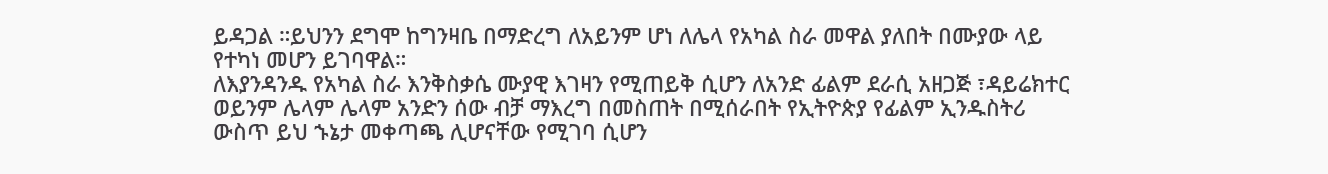ይዳጋል ።ይህንን ደግሞ ከግንዛቤ በማድረግ ለአይንም ሆነ ለሌላ የአካል ስራ መዋል ያለበት በሙያው ላይ የተካነ መሆን ይገባዋል።
ለእያንዳንዱ የአካል ስራ እንቅስቃሴ ሙያዊ እገዛን የሚጠይቅ ሲሆን ለአንድ ፊልም ደራሲ አዘጋጅ ፣ዳይሬክተር ወይንም ሌላም ሌላም አንድን ሰው ብቻ ማእረግ በመስጠት በሚሰራበት የኢትዮጵያ የፊልም ኢንዱስትሪ ውስጥ ይህ ኁኔታ መቀጣጫ ሊሆናቸው የሚገባ ሲሆን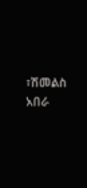፣ሽመልስ አበራ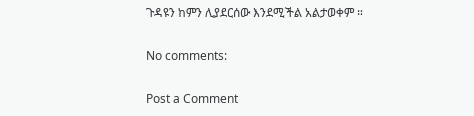ጉዳዩን ከምን ሊያደርሰው እንደሚችል አልታወቀም ።

No comments:

Post a Comment